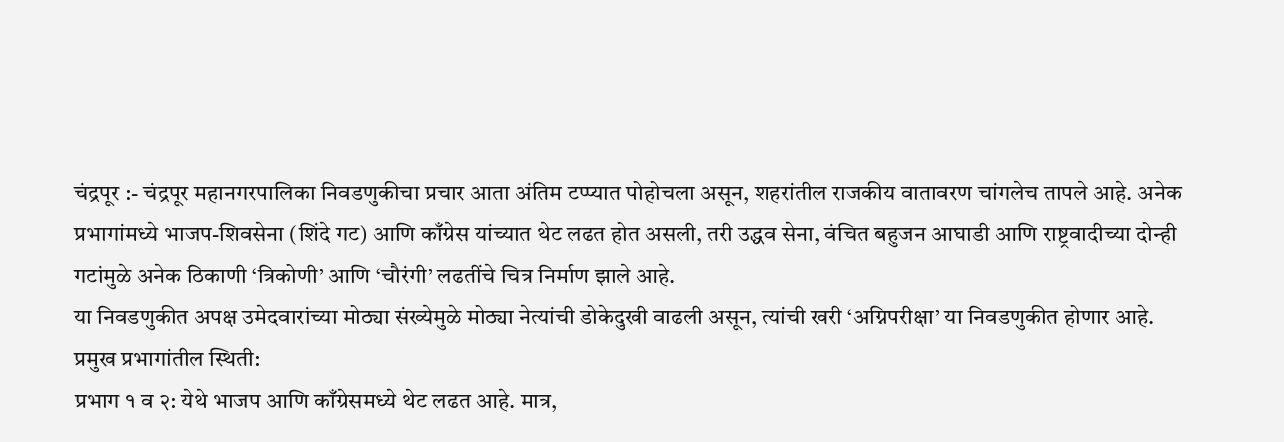चंद्रपूर :- चंद्रपूर महानगरपालिका निवडणुकीचा प्रचार आता अंतिम टप्प्यात पोहोचला असून, शहरांतील राजकीय वातावरण चांगलेच तापले आहे. अनेक प्रभागांमध्ये भाजप-शिवसेना (शिंदे गट) आणि काँग्रेस यांच्यात थेट लढत होत असली, तरी उद्धव सेना, वंचित बहुजन आघाडी आणि राष्ट्रवादीच्या दोन्ही गटांमुळे अनेक ठिकाणी ‘त्रिकोणी’ आणि ‘चौरंगी’ लढतींचे चित्र निर्माण झाले आहे.
या निवडणुकीत अपक्ष उमेदवारांच्या मोठ्या संख्येमुळे मोठ्या नेत्यांची डोकेदुखी वाढली असून, त्यांची खरी ‘अग्निपरीक्षा’ या निवडणुकीत होणार आहे.
प्रमुख प्रभागांतील स्थिती:
प्रभाग १ व २: येथे भाजप आणि काँग्रेसमध्ये थेट लढत आहे. मात्र,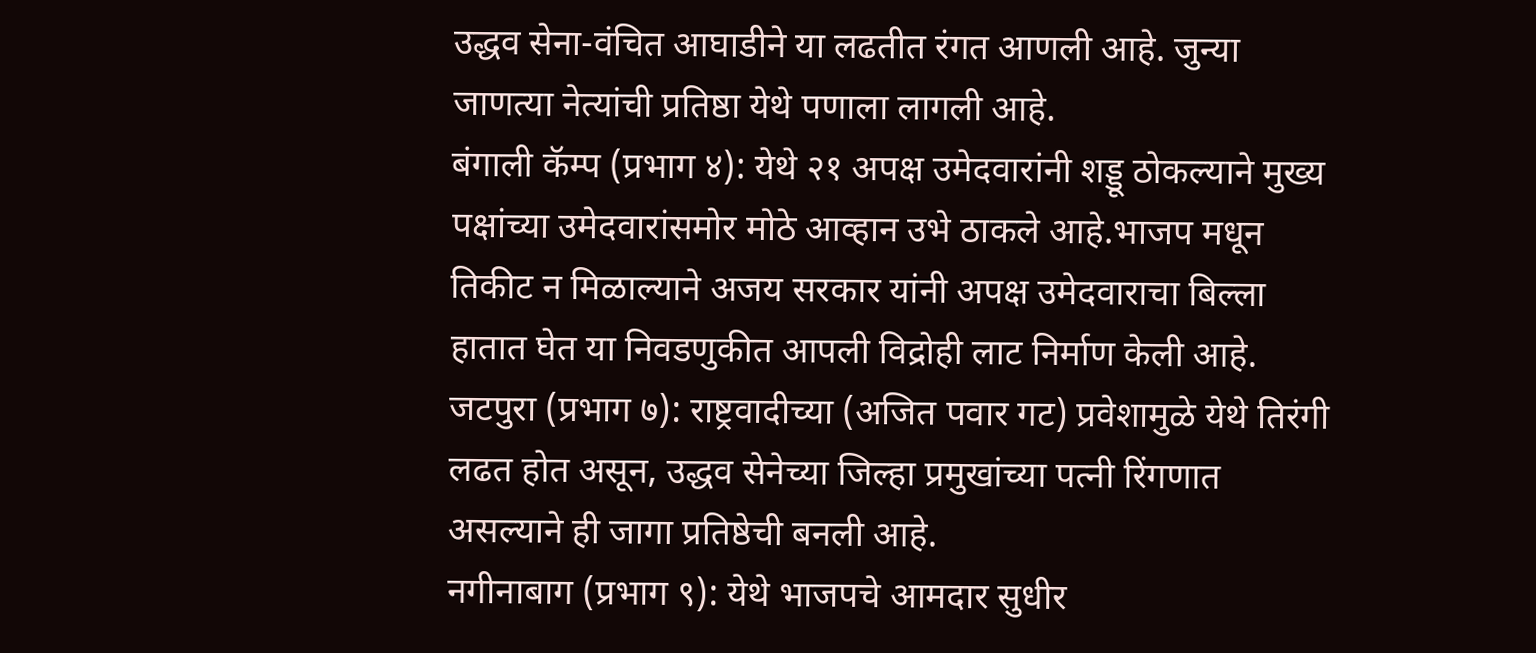उद्धव सेना-वंचित आघाडीने या लढतीत रंगत आणली आहे. जुन्या जाणत्या नेत्यांची प्रतिष्ठा येथे पणाला लागली आहे.
बंगाली कॅम्प (प्रभाग ४): येथे २१ अपक्ष उमेदवारांनी शड्डू ठोकल्याने मुख्य पक्षांच्या उमेदवारांसमोर मोठे आव्हान उभे ठाकले आहे.भाजप मधून तिकीट न मिळाल्याने अजय सरकार यांनी अपक्ष उमेदवाराचा बिल्ला हातात घेत या निवडणुकीत आपली विद्रोही लाट निर्माण केली आहे.
जटपुरा (प्रभाग ७): राष्ट्रवादीच्या (अजित पवार गट) प्रवेशामुळे येथे तिरंगी लढत होत असून, उद्धव सेनेच्या जिल्हा प्रमुखांच्या पत्नी रिंगणात असल्याने ही जागा प्रतिष्ठेची बनली आहे.
नगीनाबाग (प्रभाग ९): येथे भाजपचे आमदार सुधीर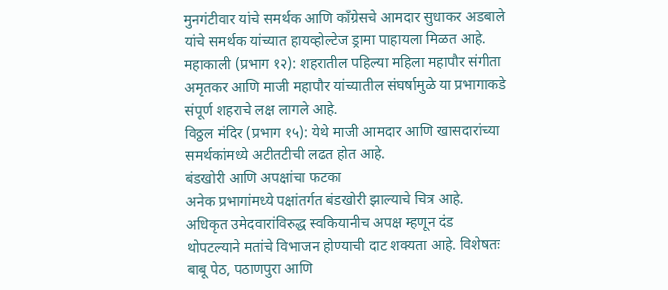मुनगंटीवार यांचे समर्थक आणि काँग्रेसचे आमदार सुधाकर अडबाले यांचे समर्थक यांच्यात हायव्होल्टेज ड्रामा पाहायला मिळत आहे.
महाकाली (प्रभाग १२): शहरातील पहिल्या महिला महापौर संगीता अमृतकर आणि माजी महापौर यांच्यातील संघर्षामुळे या प्रभागाकडे संपूर्ण शहराचे लक्ष लागले आहे.
विठ्ठल मंदिर (प्रभाग १५): येथे माजी आमदार आणि खासदारांच्या समर्थकांमध्ये अटीतटीची लढत होत आहे.
बंडखोरी आणि अपक्षांचा फटका
अनेक प्रभागांमध्ये पक्षांतर्गत बंडखोरी झाल्याचे चित्र आहे. अधिकृत उमेदवारांविरुद्ध स्वकियानीच अपक्ष म्हणून दंड थोपटल्याने मतांचे विभाजन होण्याची दाट शक्यता आहे. विशेषतः बाबू पेठ, पठाणपुरा आणि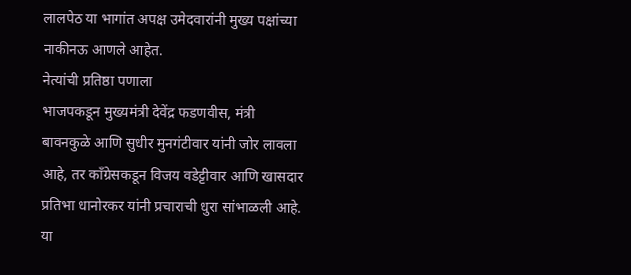लालपेठ या भागांत अपक्ष उमेदवारांनी मुख्य पक्षांच्या नाकीनऊ आणले आहेत.
नेत्यांची प्रतिष्ठा पणाला
भाजपकडून मुख्यमंत्री देवेंद्र फडणवीस, मंत्री बावनकुळे आणि सुधीर मुनगंटीवार यांनी जोर लावला आहे, तर काँग्रेसकडून विजय वडेट्टीवार आणि खासदार प्रतिभा धानोरकर यांनी प्रचाराची धुरा सांभाळली आहे. या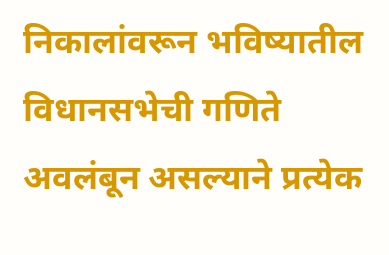निकालांवरून भविष्यातील विधानसभेची गणिते अवलंबून असल्याने प्रत्येक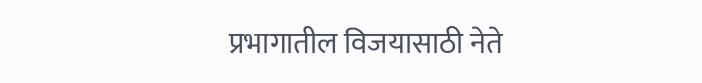प्रभागातील विजयासाठी नेते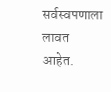सर्वस्वपणाला लावत आहेत.